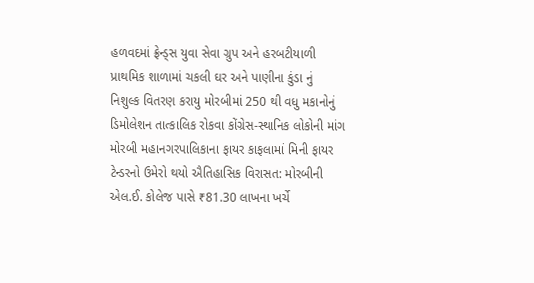હળવદમાં ફ્રેન્ડ્સ યુવા સેવા ગ્રુપ અને હરબટીયાળી પ્રાથમિક શાળામાં ચકલી ઘર અને પાણીના કુંડા નું નિશુલ્ક વિતરણ કરાયુ મોરબીમાં 250 થી વધુ મકાનોનું ડિમોલેશન તાત્કાલિક રોકવા કોંગ્રેસ-સ્થાનિક લોકોની માંગ મોરબી મહાનગરપાલિકાના ફાયર કાફલામાં મિની ફાયર ટેન્ડરનો ઉમેરો થયો ઐતિહાસિક વિરાસત: મોરબીની એલ.ઈ. કોલેજ પાસે ₹81.30 લાખના ખર્ચે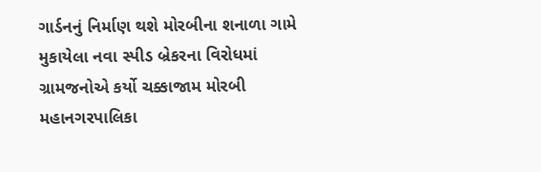ગાર્ડનનું નિર્માણ થશે મોરબીના શનાળા ગામે મુકાયેલા નવા સ્પીડ બ્રેકરના વિરોધમાં ગ્રામજનોએ કર્યો ચક્કાજામ મોરબી મહાનગરપાલિકા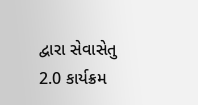દ્વારા સેવાસેતુ 2.0 કાર્યક્રમ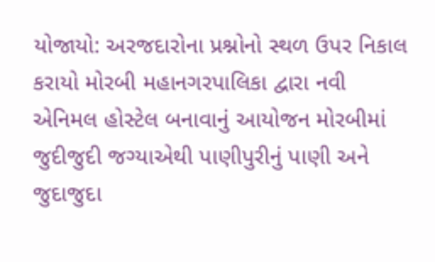યોજાયો: અરજદારોના પ્રશ્નોનો સ્થળ ઉપર નિકાલ કરાયો મોરબી મહાનગરપાલિકા દ્વારા નવી એનિમલ હોસ્ટેલ બનાવાનું આયોજન મોરબીમાં જુદીજુદી જગ્યાએથી પાણીપુરીનું પાણી અને જુદાજુદા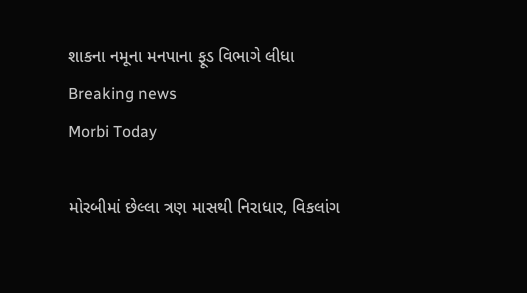શાકના નમૂના મનપાના ફૂડ વિભાગે લીધા
Breaking news
Morbi Today

મોરબીમાં છેલ્લા ત્રણ માસથી નિરાધાર, વિકલાંગ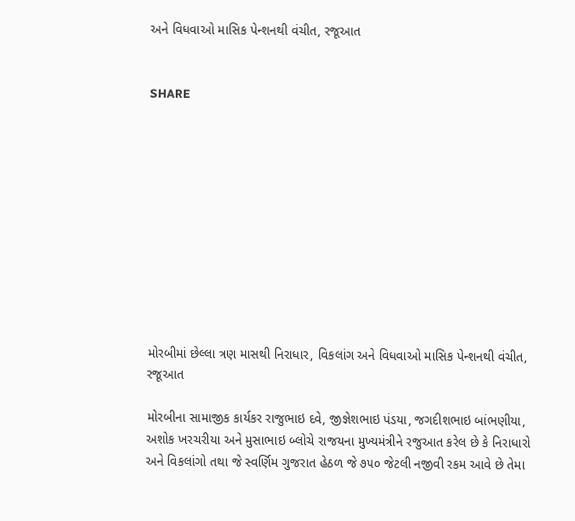અને વિધવાઓ માસિક પેન્શનથી વંચીત, રજૂઆત


SHARE











મોરબીમાં છેલ્લા ત્રણ માસથી નિરાધાર, વિકલાંગ અને વિધવાઓ માસિક પેન્શનથી વંચીત, રજૂઆત

મોરબીના સામાજીક કાર્યકર રાજુભાઇ દવે, જીજ્ઞેશભાઇ પંડયા, જગદીશભાઇ બાંભણીયા, અશોક ખરચરીયા અને મુસાભાઇ બ્લોચે રાજયના મુખ્યમંત્રીને રજુઆત કરેલ છે કે નિરાધારો અને વિકલાંગો તથા જે સ્વર્ણિમ ગુજરાત હેઠળ જે ૭૫૦ જેટલી નજીવી રકમ આવે છે તેમા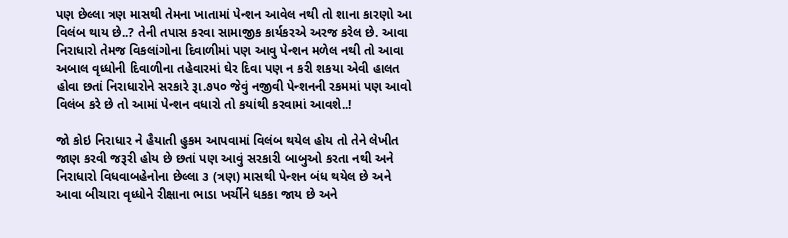પણ છેલ્લા ત્રણ માસથી તેમના ખાતામાં પેન્શન આવેલ નથી તો શાના કારણો આ વિલંબ થાય છે..? તેની તપાસ કરવા સામાજીક કાર્યકરએ અરજ કરેલ છે. આવા નિરાધારો તેમજ વિકલાંગોના દિવાળીમાં પણ આવુ પેન્શન મળેલ નથી તો આવા અબાલ વૃધ્ધોની દિવાળીના તહેવારમાં ઘેર દિવા પણ ન કરી શકયા એવી હાલત હોવા છતાં નિરાધારોને સરકારે રૂા.૭૫૦ જેવું નજીવી પેન્શનની રકમમાં પણ આવો વિલંબ કરે છે તો આમાં પેન્શન વધારો તો કયાંથી કરવામાં આવશે..!

જો કોઇ નિરાધાર ને હૈયાતી હુકમ આપવામાં વિલંબ થયેલ હોય તો તેને લેખીત જાણ કરવી જરૂરી હોય છે છતાં પણ આવું સરકારી બાબુઓ કરતા નથી અને નિરાધારો વિધવાબહેનોના છેલ્લા ૩ (ત્રણ) માસથી પેન્શન બંધ થયેલ છે અને આવા બીચારા વૃધ્ધોને રીક્ષાના ભાડા ખર્ચીને ધકકા જાય છે અને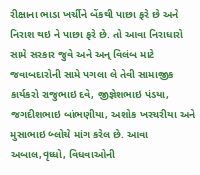રીક્ષાના ભાડા ખર્ચીને બેંકથી પાછા ફરે છે અને નિરાશ થઇ ને પાછા ફરે છે. તો આવા નિરાધારો સામે સરકાર જુવે અને અન્ વિલંબ માટે જવાબદારોની સામે પગલા લે તેવી સામાજીક કાર્યકરો રાજુભાઇ દવે, જીજ્ઞેશભાઇ પંડયા, જગદીશભાઇ બાંભણીયા, અશોક ખરચરીયા અને મુસાભાઇ બ્લોચે માંગ કરેલ છે. આવા અબાલ,વૃધ્ધો, વિધવાઓની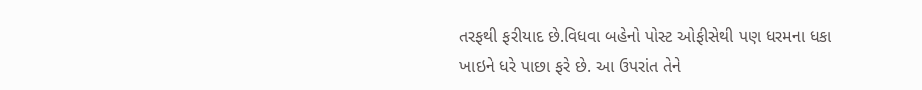તરફથી ફરીયાદ છે.વિધવા બહેનો પોસ્ટ ઓફીસેથી પણ ધરમના ધકા ખાઇને ધરે પાછા ફરે છે. આ ઉપરાંત તેને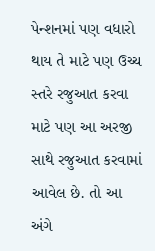પેન્શનમાં પણ વધારો થાય તે માટે પણ ઉચ્ચ સ્તરે રજુઆત કરવા માટે પણ આ અરજી સાથે રજુઆત કરવામાં આવેલ છે. તો આ અંગે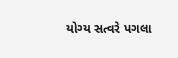યોગ્ય સત્વરે પગલા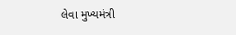લેવા મુખ્યમંત્રી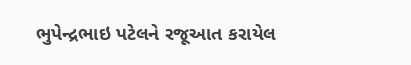ભુપેન્દ્રભાઇ પટેલને રજૂઆત કરાયેલ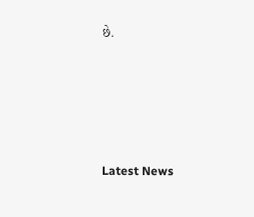છે.






Latest News